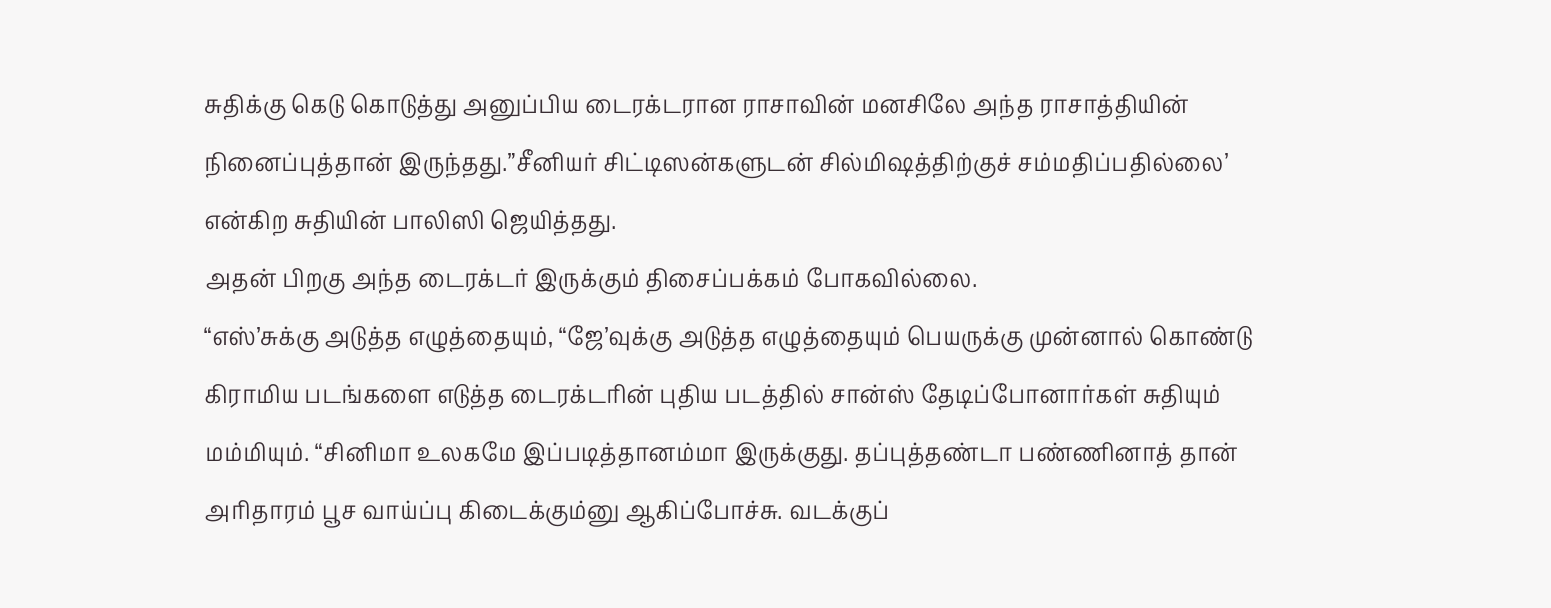சுதிக்கு கெடு கொடுத்து அனுப்பிய டைரக்டரான ராசாவின் மனசிலே அந்த ராசாத்தியின் நினைப்புத்தான் இருந்தது.”சீனியர் சிட்டிஸன்களுடன் சில்மிஷத்திற்குச் சம்மதிப்பதில்லை’ என்கிற சுதியின் பாலிஸி ஜெயித்தது.
அதன் பிறகு அந்த டைரக்டர் இருக்கும் திசைப்பக்கம் போகவில்லை.
“எஸ்’சுக்கு அடுத்த எழுத்தையும், “ஜே’வுக்கு அடுத்த எழுத்தையும் பெயருக்கு முன்னால் கொண்டு கிராமிய படங்களை எடுத்த டைரக்டரின் புதிய படத்தில் சான்ஸ் தேடிப்போனார்கள் சுதியும் மம்மியும். “சினிமா உலகமே இப்படித்தானம்மா இருக்குது. தப்புத்தண்டா பண்ணினாத் தான் அரிதாரம் பூச வாய்ப்பு கிடைக்கும்னு ஆகிப்போச்சு. வடக்குப்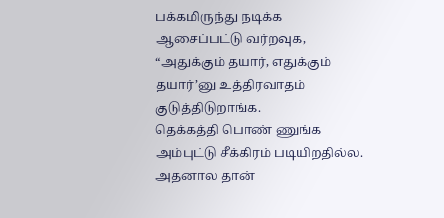பக்கமிருந்து நடிக்க ஆசைப்பட்டு வர்றவுக, “அதுக்கும் தயார், எதுக்கும் தயார்’னு உத்திரவாதம் குடுத்திடுறாங்க.
தெக்கத்தி பொண் ணுங்க அம்புட்டு சீக்கிரம் படியிறதில்ல. அதனால தான்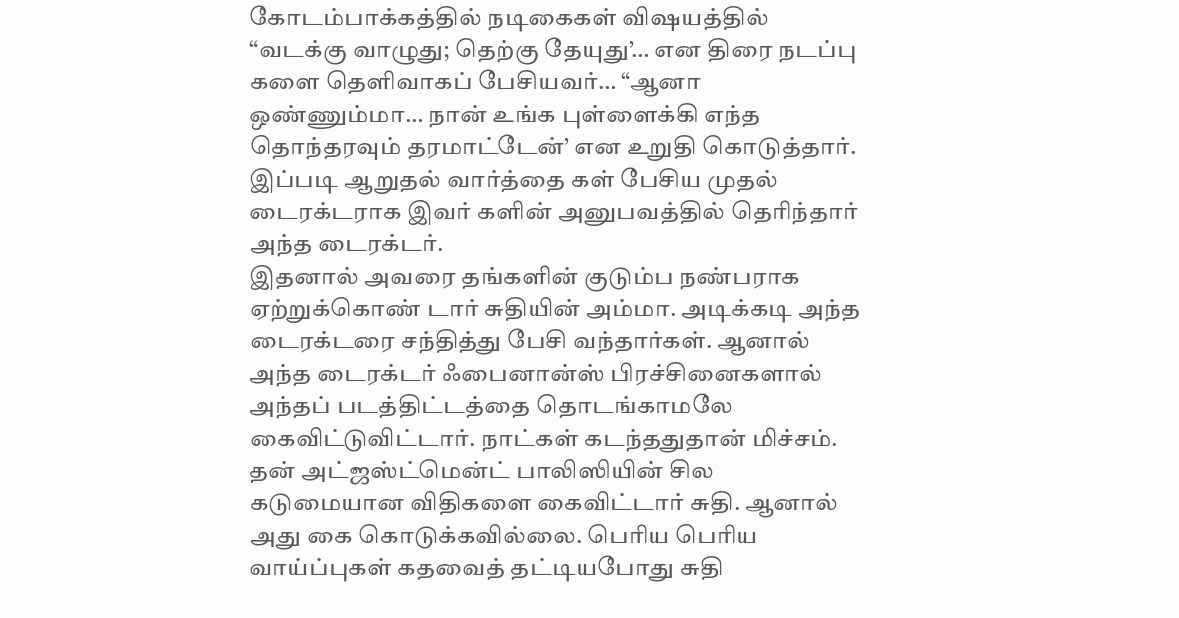கோடம்பாக்கத்தில் நடிகைகள் விஷயத்தில் “வடக்கு வாழுது; தெற்கு தேயுது’… என திரை நடப்பு களை தெளிவாகப் பேசியவர்… “ஆனா ஒண்ணும்மா… நான் உங்க புள்ளைக்கி எந்த தொந்தரவும் தரமாட்டேன்’ என உறுதி கொடுத்தார். இப்படி ஆறுதல் வார்த்தை கள் பேசிய முதல் டைரக்டராக இவர் களின் அனுபவத்தில் தெரிந்தார் அந்த டைரக்டர்.
இதனால் அவரை தங்களின் குடும்ப நண்பராக ஏற்றுக்கொண் டார் சுதியின் அம்மா. அடிக்கடி அந்த டைரக்டரை சந்தித்து பேசி வந்தார்கள். ஆனால் அந்த டைரக்டர் ஃபைனான்ஸ் பிரச்சினைகளால் அந்தப் படத்திட்டத்தை தொடங்காமலே கைவிட்டுவிட்டார். நாட்கள் கடந்ததுதான் மிச்சம்.
தன் அட்ஜஸ்ட்மென்ட் பாலிஸியின் சில கடுமையான விதிகளை கைவிட்டார் சுதி. ஆனால் அது கை கொடுக்கவில்லை. பெரிய பெரிய வாய்ப்புகள் கதவைத் தட்டியபோது சுதி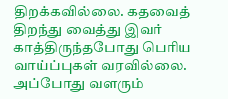திறக்கவில்லை. கதவைத் திறந்து வைத்து இவர் காத்திருந்தபோது பெரிய வாய்ப்புகள் வரவில்லை.
அப்போது வளரும்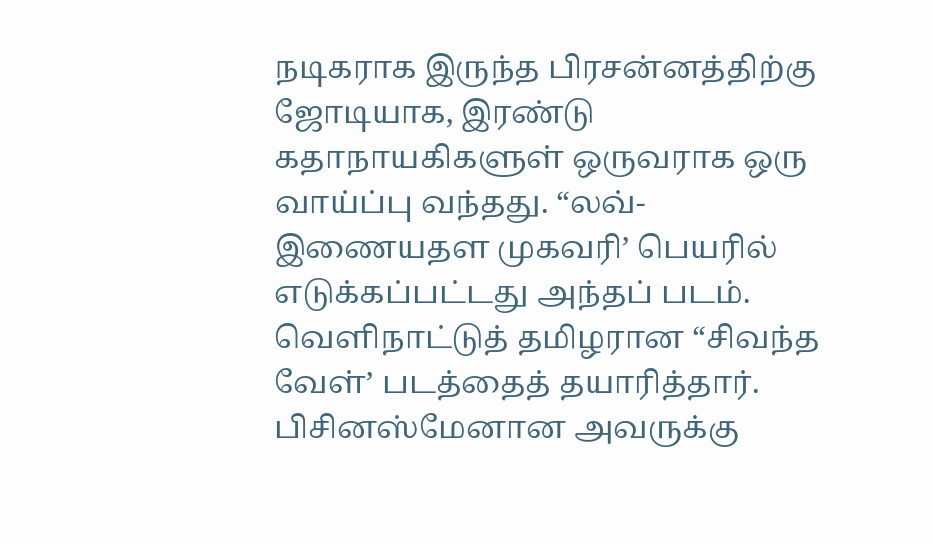நடிகராக இருந்த பிரசன்னத்திற்கு ஜோடியாக, இரண்டு கதாநாயகிகளுள் ஒருவராக ஒரு வாய்ப்பு வந்தது. “லவ்-இணையதள முகவரி’ பெயரில் எடுக்கப்பட்டது அந்தப் படம். வெளிநாட்டுத் தமிழரான “சிவந்த வேள்’ படத்தைத் தயாரித்தார். பிசினஸ்மேனான அவருக்கு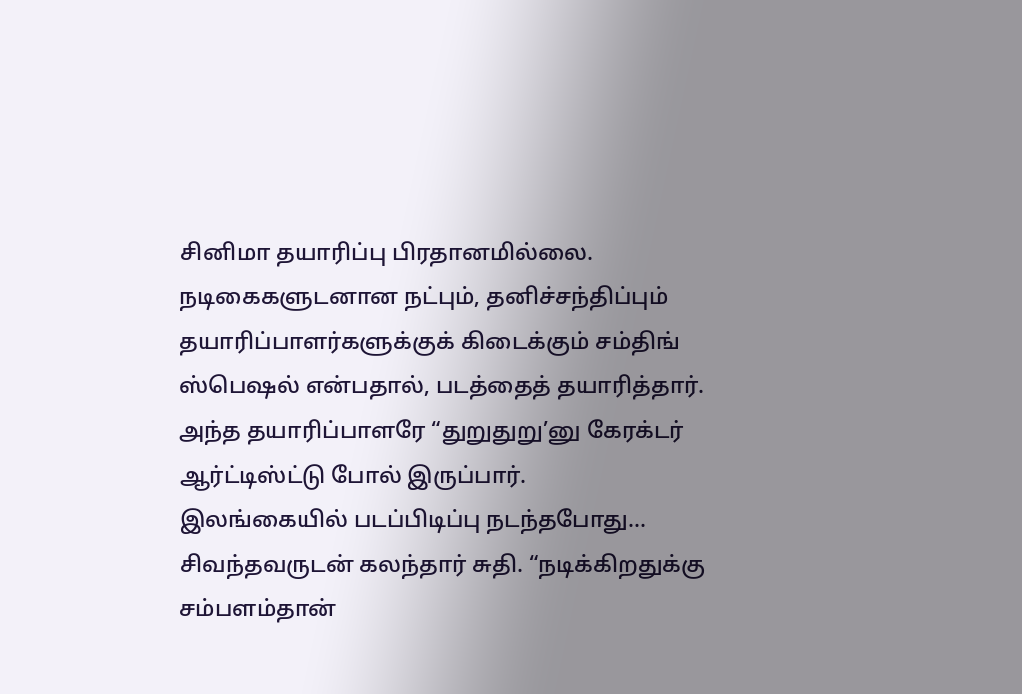சினிமா தயாரிப்பு பிரதானமில்லை. நடிகைகளுடனான நட்பும், தனிச்சந்திப்பும் தயாரிப்பாளர்களுக்குக் கிடைக்கும் சம்திங் ஸ்பெஷல் என்பதால், படத்தைத் தயாரித்தார். அந்த தயாரிப்பாளரே “துறுதுறு’னு கேரக்டர் ஆர்ட்டிஸ்ட்டு போல் இருப்பார்.
இலங்கையில் படப்பிடிப்பு நடந்தபோது… சிவந்தவருடன் கலந்தார் சுதி. “நடிக்கிறதுக்கு சம்பளம்தான்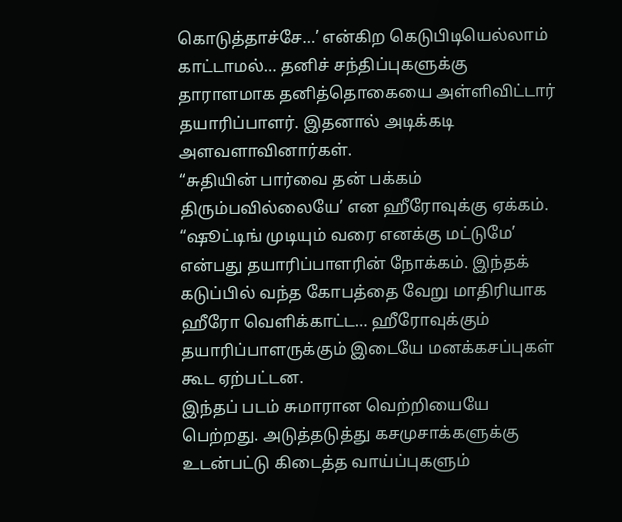கொடுத்தாச்சே…’ என்கிற கெடுபிடியெல்லாம் காட்டாமல்… தனிச் சந்திப்புகளுக்கு தாராளமாக தனித்தொகையை அள்ளிவிட்டார் தயாரிப்பாளர். இதனால் அடிக்கடி அளவளாவினார்கள்.
“சுதியின் பார்வை தன் பக்கம் திரும்பவில்லையே’ என ஹீரோவுக்கு ஏக்கம். “ஷூட்டிங் முடியும் வரை எனக்கு மட்டுமே’ என்பது தயாரிப்பாளரின் நோக்கம். இந்தக் கடுப்பில் வந்த கோபத்தை வேறு மாதிரியாக ஹீரோ வெளிக்காட்ட… ஹீரோவுக்கும் தயாரிப்பாளருக்கும் இடையே மனக்கசப்புகள் கூட ஏற்பட்டன.
இந்தப் படம் சுமாரான வெற்றியையே பெற்றது. அடுத்தடுத்து கசமுசாக்களுக்கு உடன்பட்டு கிடைத்த வாய்ப்புகளும்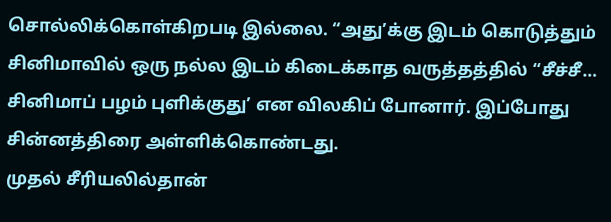சொல்லிக்கொள்கிறபடி இல்லை. “அது’க்கு இடம் கொடுத்தும் சினிமாவில் ஒரு நல்ல இடம் கிடைக்காத வருத்தத்தில் “சீச்சீ… சினிமாப் பழம் புளிக்குது’ என விலகிப் போனார். இப்போது சின்னத்திரை அள்ளிக்கொண்டது.
முதல் சீரியலில்தான்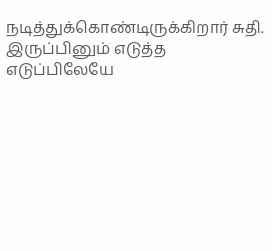நடித்துக்கொண்டிருக்கிறார் சுதி. இருப்பினும் எடுத்த எடுப்பிலேயே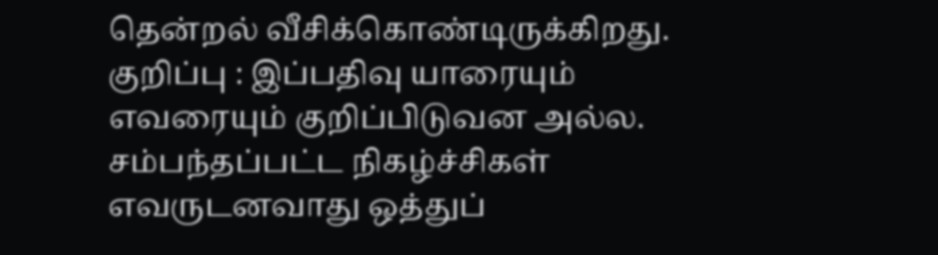தென்றல் வீசிக்கொண்டிருக்கிறது.
குறிப்பு : இப்பதிவு யாரையும் எவரையும் குறிப்பிடுவன அல்ல. சம்பந்தப்பட்ட நிகழ்ச்சிகள் எவருடனவாது ஒத்துப்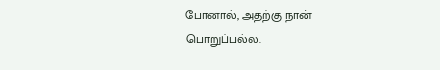போனால், அதற்கு நான் பொறுப்பல்ல.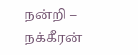நன்றி – நக்கீரன்